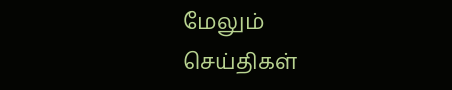மேலும் செய்திகள்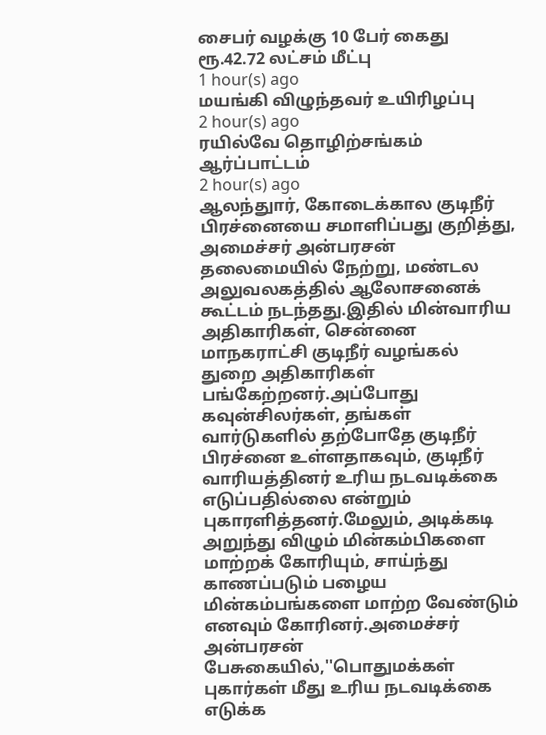சைபர் வழக்கு 10 பேர் கைது ரூ.42.72 லட்சம் மீட்பு
1 hour(s) ago
மயங்கி விழுந்தவர் உயிரிழப்பு
2 hour(s) ago
ரயில்வே தொழிற்சங்கம் ஆர்ப்பாட்டம்
2 hour(s) ago
ஆலந்துார், கோடைக்கால குடிநீர் பிரச்னையை சமாளிப்பது குறித்து, அமைச்சர் அன்பரசன் தலைமையில் நேற்று, மண்டல அலுவலகத்தில் ஆலோசனைக் கூட்டம் நடந்தது.இதில் மின்வாரிய அதிகாரிகள், சென்னை மாநகராட்சி குடிநீர் வழங்கல் துறை அதிகாரிகள் பங்கேற்றனர்.அப்போது கவுன்சிலர்கள், தங்கள் வார்டுகளில் தற்போதே குடிநீர் பிரச்னை உள்ளதாகவும், குடிநீர் வாரியத்தினர் உரிய நடவடிக்கை எடுப்பதில்லை என்றும் புகாரளித்தனர்.மேலும், அடிக்கடி அறுந்து விழும் மின்கம்பிகளை மாற்றக் கோரியும், சாய்ந்து காணப்படும் பழைய மின்கம்பங்களை மாற்ற வேண்டும் எனவும் கோரினர்.அமைச்சர் அன்பரசன் பேசுகையில்,''பொதுமக்கள் புகார்கள் மீது உரிய நடவடிக்கை எடுக்க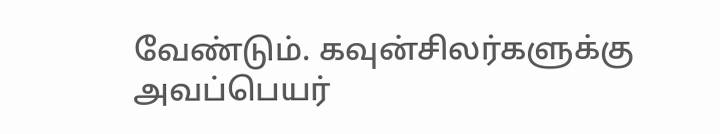வேண்டும். கவுன்சிலர்களுக்கு அவப்பெயர்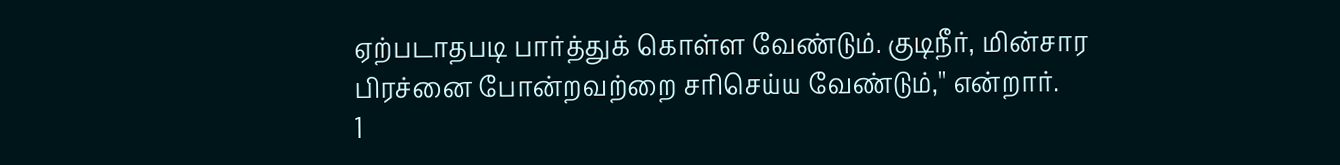ஏற்படாதபடி பார்த்துக் கொள்ள வேண்டும். குடிநீர், மின்சார பிரச்னை போன்றவற்றை சரிசெய்ய வேண்டும்,'' என்றார்.
1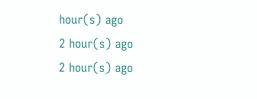hour(s) ago
2 hour(s) ago
2 hour(s) ago